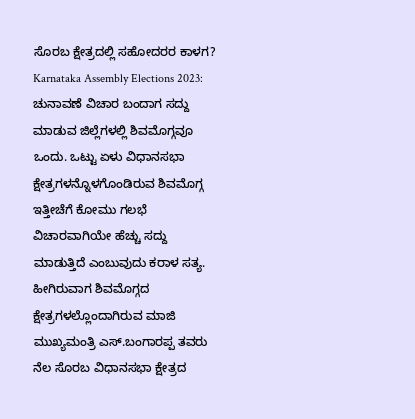ಸೊರಬ ಕ್ಷೇತ್ರದಲ್ಲಿ ಸಹೋದರರ ಕಾಳಗ?
Karnataka Assembly Elections 2023: ಚುನಾವಣೆ ವಿಚಾರ ಬಂದಾಗ ಸದ್ದು ಮಾಡುವ ಜಿಲ್ಲೆಗಳಲ್ಲಿ ಶಿವಮೊಗ್ಗವೂ ಒಂದು. ಒಟ್ಟು ಏಳು ವಿಧಾನಸಭಾ ಕ್ಷೇತ್ರಗಳನ್ನೊಳಗೊಂಡಿರುವ ಶಿವಮೊಗ್ಗ ಇತ್ತೀಚೆಗೆ ಕೋಮು ಗಲಭೆ ವಿಚಾರವಾಗಿಯೇ ಹೆಚ್ಚು ಸದ್ದು ಮಾಡುತ್ತಿದೆ ಎಂಬುವುದು ಕರಾಳ ಸತ್ಯ. ಹೀಗಿರುವಾಗ ಶಿವಮೊಗ್ಗದ ಕ್ಷೇತ್ರಗಳಲ್ಲೊಂದಾಗಿರುವ ಮಾಜಿ ಮುಖ್ಯಮಂತ್ರಿ ಎಸ್.ಬಂಗಾರಪ್ಪ ತವರು ನೆಲ ಸೊರಬ ವಿಧಾನಸಭಾ ಕ್ಷೇತ್ರದ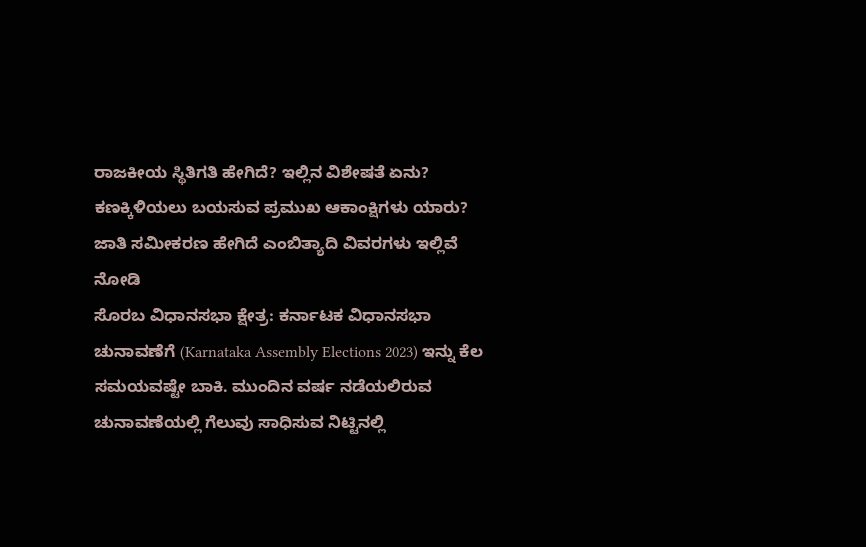ರಾಜಕೀಯ ಸ್ಥಿತಿಗತಿ ಹೇಗಿದೆ? ಇಲ್ಲಿನ ವಿಶೇಷತೆ ಏನು? ಕಣಕ್ಕಿಳಿಯಲು ಬಯಸುವ ಪ್ರಮುಖ ಆಕಾಂಕ್ಷಿಗಳು ಯಾರು? ಜಾತಿ ಸಮೀಕರಣ ಹೇಗಿದೆ ಎಂಬಿತ್ಯಾದಿ ವಿವರಗಳು ಇಲ್ಲಿವೆ ನೋಡಿ
ಸೊರಬ ವಿಧಾನಸಭಾ ಕ್ಷೇತ್ರ: ಕರ್ನಾಟಕ ವಿಧಾನಸಭಾ ಚುನಾವಣೆಗೆ (Karnataka Assembly Elections 2023) ಇನ್ನು ಕೆಲ ಸಮಯವಷ್ಟೇ ಬಾಕಿ. ಮುಂದಿನ ವರ್ಷ ನಡೆಯಲಿರುವ ಚುನಾವಣೆಯಲ್ಲಿ ಗೆಲುವು ಸಾಧಿಸುವ ನಿಟ್ಟಿನಲ್ಲಿ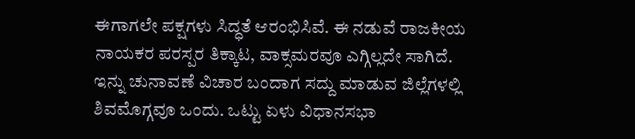ಈಗಾಗಲೇ ಪಕ್ಷಗಳು ಸಿದ್ಧತೆ ಆರಂಭಿಸಿವೆ. ಈ ನಡುವೆ ರಾಜಕೀಯ ನಾಯಕರ ಪರಸ್ಪರ ತಿಕ್ಕಾಟ, ವಾಕ್ಸಮರವೂ ಎಗ್ಗಿಲ್ಲದೇ ಸಾಗಿದೆ. ಇನ್ನು ಚುನಾವಣೆ ವಿಚಾರ ಬಂದಾಗ ಸದ್ದು ಮಾಡುವ ಜಿಲ್ಲೆಗಳಲ್ಲಿ ಶಿವಮೊಗ್ಗವೂ ಒಂದು. ಒಟ್ಟು ಏಳು ವಿಧಾನಸಭಾ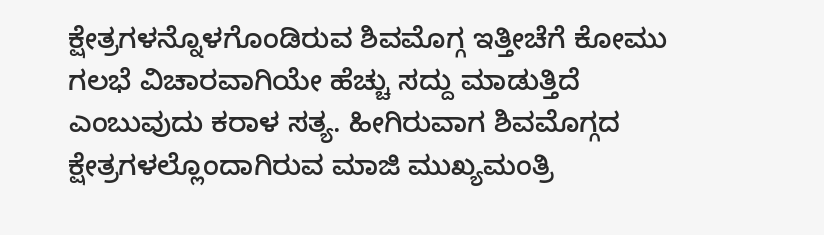ಕ್ಷೇತ್ರಗಳನ್ನೊಳಗೊಂಡಿರುವ ಶಿವಮೊಗ್ಗ ಇತ್ತೀಚೆಗೆ ಕೋಮು ಗಲಭೆ ವಿಚಾರವಾಗಿಯೇ ಹೆಚ್ಚು ಸದ್ದು ಮಾಡುತ್ತಿದೆ ಎಂಬುವುದು ಕರಾಳ ಸತ್ಯ. ಹೀಗಿರುವಾಗ ಶಿವಮೊಗ್ಗದ ಕ್ಷೇತ್ರಗಳಲ್ಲೊಂದಾಗಿರುವ ಮಾಜಿ ಮುಖ್ಯಮಂತ್ರಿ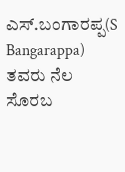ಎಸ್.ಬಂಗಾರಪ್ಪ(S Bangarappa) ತವರು ನೆಲ ಸೊರಬ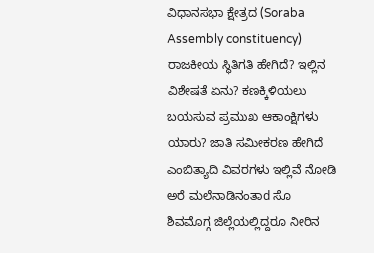ವಿಧಾನಸಭಾ ಕ್ಷೇತ್ರದ (Soraba Assembly constituency) ರಾಜಕೀಯ ಸ್ಥಿತಿಗತಿ ಹೇಗಿದೆ? ಇಲ್ಲಿನ ವಿಶೇಷತೆ ಏನು? ಕಣಕ್ಕಿಳಿಯಲು ಬಯಸುವ ಪ್ರಮುಖ ಆಕಾಂಕ್ಷಿಗಳು ಯಾರು? ಜಾತಿ ಸಮೀಕರಣ ಹೇಗಿದೆ ಎಂಬಿತ್ಯಾದಿ ವಿವರಗಳು ಇಲ್ಲಿವೆ ನೋಡಿ
ಅರೆ ಮಲೆನಾಡಿನಂತಾd ಸೊ
ಶಿವಮೊಗ್ಗ ಜಿಲ್ಲೆಯಲ್ಲಿದ್ದರೂ ನೀರಿನ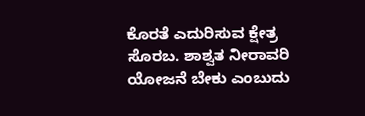ಕೊರತೆ ಎದುರಿಸುವ ಕ್ಷೇತ್ರ ಸೊರಬ. ಶಾಶ್ವತ ನೀರಾವರಿ ಯೋಜನೆ ಬೇಕು ಎಂಬುದು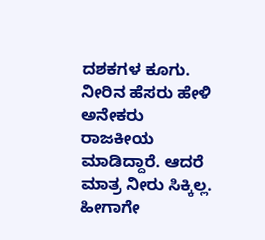ದಶಕಗಳ ಕೂಗು. ನೀರಿನ ಹೆಸರು ಹೇಳಿ ಅನೇಕರು ರಾಜಕೀಯ ಮಾಡಿದ್ದಾರೆ. ಆದರೆ ಮಾತ್ರ ನೀರು ಸಿಕ್ಕಿಲ್ಲ. ಹೀಗಾಗೇ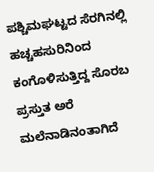ಪಶ್ಚಿಮಘಟ್ಟದ ಸೆರಗಿನಲ್ಲಿ ಹಚ್ಚಹಸುರಿನಿಂದ ಕಂಗೊಳಿಸುತ್ತಿದ್ದ ಸೊರಬ ಪ್ರಸ್ತುತ ಅರೆ ಮಲೆನಾಡಿನಂತಾಗಿದೆ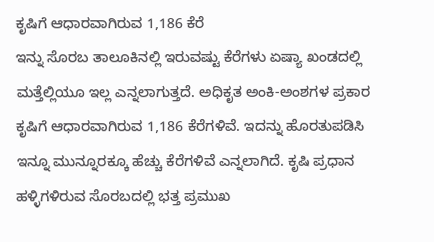ಕೃಷಿಗೆ ಆಧಾರವಾಗಿರುವ 1,186 ಕೆರೆ
ಇನ್ನು ಸೊರಬ ತಾಲೂಕಿನಲ್ಲಿ ಇರುವಷ್ಟು ಕೆರೆಗಳು ಏಷ್ಯಾ ಖಂಡದಲ್ಲಿ ಮತ್ತೆಲ್ಲಿಯೂ ಇಲ್ಲ ಎನ್ನಲಾಗುತ್ತದೆ. ಅಧಿಕೃತ ಅಂಕಿ-ಅಂಶಗಳ ಪ್ರಕಾರ ಕೃಷಿಗೆ ಆಧಾರವಾಗಿರುವ 1,186 ಕೆರೆಗಳಿವೆ. ಇದನ್ನು ಹೊರತುಪಡಿಸಿ ಇನ್ನೂ ಮುನ್ನೂರಕ್ಕೂ ಹೆಚ್ಚು ಕೆರೆಗಳಿವೆ ಎನ್ನಲಾಗಿದೆ. ಕೃಷಿ ಪ್ರಧಾನ ಹಳ್ಳಿಗಳಿರುವ ಸೊರಬದಲ್ಲಿ ಭತ್ತ ಪ್ರಮುಖ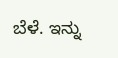ಬೆಳೆ. ಇನ್ನು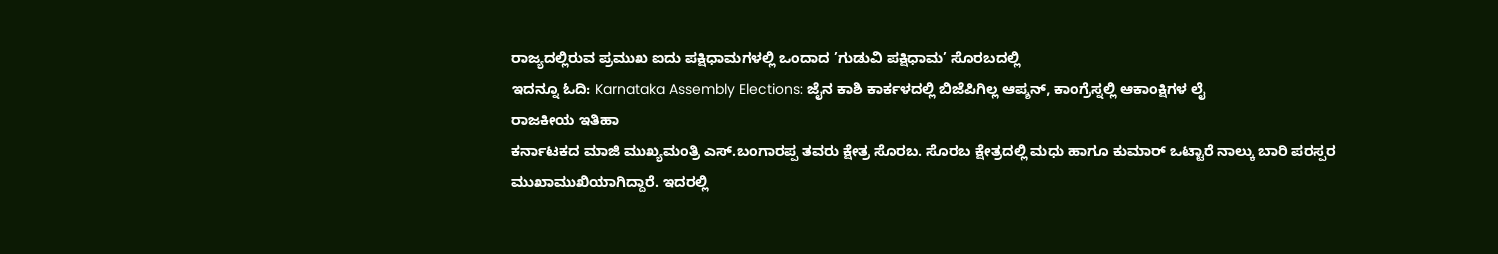ರಾಜ್ಯದಲ್ಲಿರುವ ಪ್ರಮುಖ ಐದು ಪಕ್ಷಿಧಾಮಗಳಲ್ಲಿ ಒಂದಾದ ’ಗುಡುವಿ ಪಕ್ಷಿಧಾಮ’ ಸೊರಬದಲ್ಲಿ
ಇದನ್ನೂ ಓದಿ: Karnataka Assembly Elections: ಜೈನ ಕಾಶಿ ಕಾರ್ಕಳದಲ್ಲಿ ಬಿಜೆಪಿಗಿಲ್ಲ ಆಪ್ಶನ್, ಕಾಂಗ್ರೆಸ್ನಲ್ಲಿ ಆಕಾಂಕ್ಷಿಗಳ ಲೈ
ರಾಜಕೀಯ ಇತಿಹಾ
ಕರ್ನಾಟಕದ ಮಾಜಿ ಮುಖ್ಯಮಂತ್ರಿ ಎಸ್.ಬಂಗಾರಪ್ಪ ತವರು ಕ್ಷೇತ್ರ ಸೊರಬ. ಸೊರಬ ಕ್ಷೇತ್ರದಲ್ಲಿ ಮಧು ಹಾಗೂ ಕುಮಾರ್ ಒಟ್ಟಾರೆ ನಾಲ್ಕು ಬಾರಿ ಪರಸ್ಪರ ಮುಖಾಮುಖಿಯಾಗಿದ್ದಾರೆ. ಇದರಲ್ಲಿ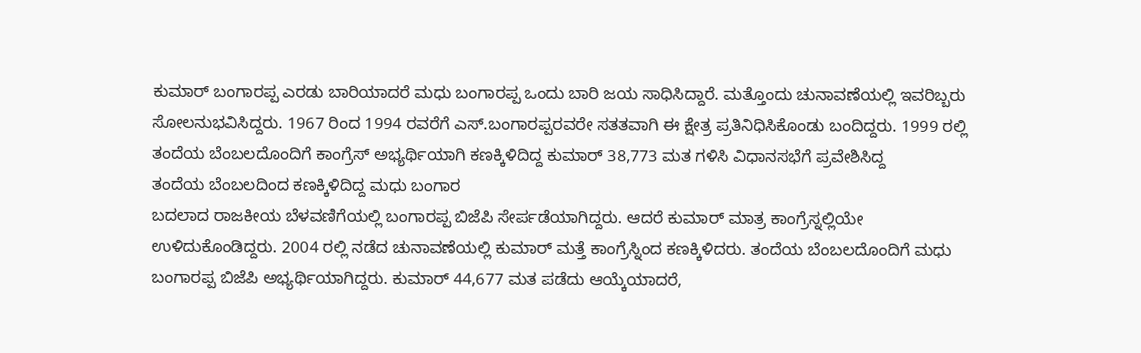ಕುಮಾರ್ ಬಂಗಾರಪ್ಪ ಎರಡು ಬಾರಿಯಾದರೆ ಮಧು ಬಂಗಾರಪ್ಪ ಒಂದು ಬಾರಿ ಜಯ ಸಾಧಿಸಿದ್ದಾರೆ. ಮತ್ತೊಂದು ಚುನಾವಣೆಯಲ್ಲಿ ಇವರಿಬ್ಬರು ಸೋಲನುಭವಿಸಿದ್ದರು. 1967 ರಿಂದ 1994 ರವರೆಗೆ ಎಸ್.ಬಂಗಾರಪ್ಪರವರೇ ಸತತವಾಗಿ ಈ ಕ್ಷೇತ್ರ ಪ್ರತಿನಿಧಿಸಿಕೊಂಡು ಬಂದಿದ್ದರು. 1999 ರಲ್ಲಿ ತಂದೆಯ ಬೆಂಬಲದೊಂದಿಗೆ ಕಾಂಗ್ರೆಸ್ ಅಭ್ಯರ್ಥಿಯಾಗಿ ಕಣಕ್ಕಿಳಿದಿದ್ದ ಕುಮಾರ್ 38,773 ಮತ ಗಳಿಸಿ ವಿಧಾನಸಭೆಗೆ ಪ್ರವೇಶಿಸಿದ್ದ
ತಂದೆಯ ಬೆಂಬಲದಿಂದ ಕಣಕ್ಕಿಳಿದಿದ್ದ ಮಧು ಬಂಗಾರ
ಬದಲಾದ ರಾಜಕೀಯ ಬೆಳವಣಿಗೆಯಲ್ಲಿ ಬಂಗಾರಪ್ಪ ಬಿಜೆಪಿ ಸೇರ್ಪಡೆಯಾಗಿದ್ದರು. ಆದರೆ ಕುಮಾರ್ ಮಾತ್ರ ಕಾಂಗ್ರೆಸ್ನಲ್ಲಿಯೇ ಉಳಿದುಕೊಂಡಿದ್ದರು. 2004 ರಲ್ಲಿ ನಡೆದ ಚುನಾವಣೆಯಲ್ಲಿ ಕುಮಾರ್ ಮತ್ತೆ ಕಾಂಗ್ರೆಸ್ನಿಂದ ಕಣಕ್ಕಿಳಿದರು. ತಂದೆಯ ಬೆಂಬಲದೊಂದಿಗೆ ಮಧು ಬಂಗಾರಪ್ಪ ಬಿಜೆಪಿ ಅಭ್ಯರ್ಥಿಯಾಗಿದ್ದರು. ಕುಮಾರ್ 44,677 ಮತ ಪಡೆದು ಆಯ್ಕೆಯಾದರೆ,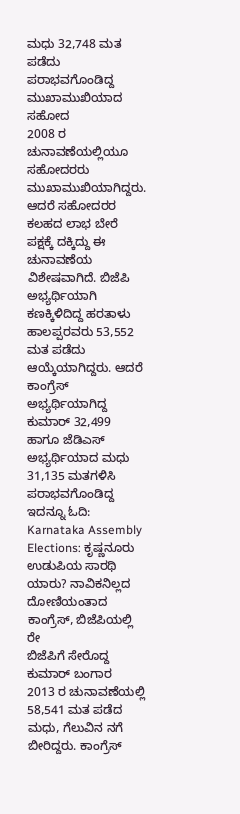ಮಧು 32,748 ಮತ ಪಡೆದು ಪರಾಭವಗೊಂಡಿದ್ದ
ಮುಖಾಮುಖಿಯಾದ ಸಹೋದ
2008 ರ ಚುನಾವಣೆಯಲ್ಲಿಯೂ ಸಹೋದರರು ಮುಖಾಮುಖಿಯಾಗಿದ್ದರು. ಆದರೆ ಸಹೋದರರ ಕಲಹದ ಲಾಭ ಬೇರೆ ಪಕ್ಷಕ್ಕೆ ದಕ್ಕಿದ್ದು ಈ ಚುನಾವಣೆಯ ವಿಶೇಷವಾಗಿದೆ. ಬಿಜೆಪಿ ಅಭ್ಯರ್ಥಿಯಾಗಿ ಕಣಕ್ಕಿಳಿದಿದ್ದ ಹರತಾಳು ಹಾಲಪ್ಪರವರು 53,552 ಮತ ಪಡೆದು ಆಯ್ಕೆಯಾಗಿದ್ದರು. ಆದರೆ ಕಾಂಗ್ರೆಸ್ ಅಭ್ಯರ್ಥಿಯಾಗಿದ್ದ ಕುಮಾರ್ 32,499 ಹಾಗೂ ಜೆಡಿಎಸ್ ಅಭ್ಯರ್ಥಿಯಾದ ಮಧು 31,135 ಮತಗಳಿಸಿ ಪರಾಭವಗೊಂಡಿದ್ದ
ಇದನ್ನೂ ಓದಿ: Karnataka Assembly Elections: ಕೃಷ್ಣನೂರು ಉಡುಪಿಯ ಸಾರಥಿ ಯಾರು? ನಾವಿಕನಿಲ್ಲದ ದೋಣಿಯಂತಾದ ಕಾಂಗ್ರೆಸ್, ಬಿಜೆಪಿಯಲ್ಲಿ ರೇ
ಬಿಜೆಪಿಗೆ ಸೇರೊದ್ದ ಕುಮಾರ್ ಬಂಗಾರ
2013 ರ ಚುನಾವಣೆಯಲ್ಲಿ 58,541 ಮತ ಪಡೆದ ಮಧು, ಗೆಲುವಿನ ನಗೆ ಬೀರಿದ್ದರು. ಕಾಂಗ್ರೆಸ್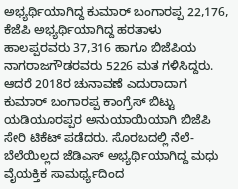ಅಭ್ಯರ್ಥಿಯಾಗಿದ್ದ ಕುಮಾರ್ ಬಂಗಾರಪ್ಪ 22,176, ಕೆಜೆಪಿ ಅಭ್ಯರ್ಥಿಯಾಗಿದ್ದ ಹರತಾಳು ಹಾಲಪ್ಪರವರು 37,316 ಹಾಗೂ ಬಿಜೆಪಿಯ ನಾಗರಾಜಗೌಡರವರು 5226 ಮತ ಗಳಿಸಿದ್ದರು. ಆದರೆ 2018ರ ಚುನಾವಣೆ ಎದುರಾದಾಗ ಕುಮಾರ್ ಬಂಗಾರಪ್ಪ ಕಾಂಗ್ರೆಸ್ ಬಿಟ್ಟು ಯಡಿಯೂರಪ್ಪರ ಅನುಯಾಯಿಯಾಗಿ ಬಿಜೆಪಿ ಸೇರಿ ಟಿಕೆಟ್ ಪಡೆದರು. ಸೊರಬದಲ್ಲಿ ನೆಲೆ-ಬೆಲೆಯಿಲ್ಲದ ಜೆಡಿಎಸ್ ಅಭ್ಯರ್ಥಿಯಾಗಿದ್ದ ಮಧು ವೈಯಕ್ತಿಕ ಸಾಮರ್ಥ್ಯದಿಂದ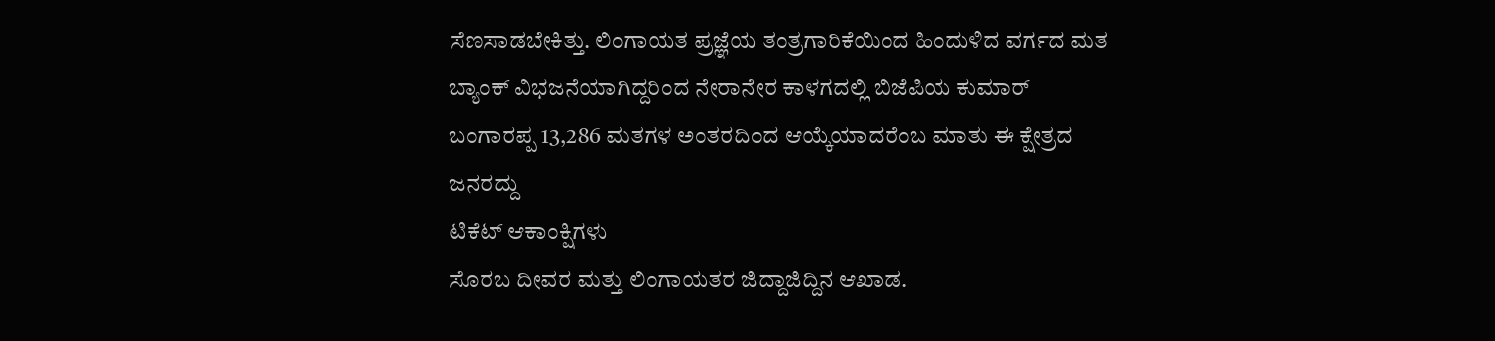ಸೆಣಸಾಡಬೇಕಿತ್ತು. ಲಿಂಗಾಯತ ಪ್ರಜ್ಞೆಯ ತಂತ್ರಗಾರಿಕೆಯಿಂದ ಹಿಂದುಳಿದ ವರ್ಗದ ಮತ ಬ್ಯಾಂಕ್ ವಿಭಜನೆಯಾಗಿದ್ದರಿಂದ ನೇರಾನೇರ ಕಾಳಗದಲ್ಲಿ ಬಿಜೆಪಿಯ ಕುಮಾರ್ ಬಂಗಾರಪ್ಪ 13,286 ಮತಗಳ ಅಂತರದಿಂದ ಆಯ್ಕೆಯಾದರೆಂಬ ಮಾತು ಈ ಕ್ಷೇತ್ರದ ಜನರದ್ದು
ಟಿಕೆಟ್ ಆಕಾಂಕ್ಷಿಗಳು
ಸೊರಬ ದೀವರ ಮತ್ತು ಲಿಂಗಾಯತರ ಜಿದ್ದಾಜಿದ್ದಿನ ಆಖಾಡ.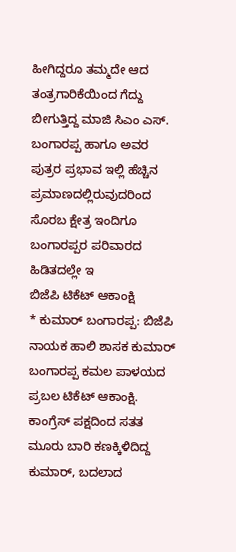ಹೀಗಿದ್ದರೂ ತಮ್ಮದೇ ಆದ ತಂತ್ರಗಾರಿಕೆಯಿಂದ ಗೆದ್ದು ಬೀಗುತ್ತಿದ್ದ ಮಾಜಿ ಸಿಎಂ ಎಸ್. ಬಂಗಾರಪ್ಪ ಹಾಗೂ ಅವರ ಪುತ್ರರ ಪ್ರಭಾವ ಇಲ್ಲಿ ಹೆಚ್ಚಿನ ಪ್ರಮಾಣದಲ್ಲಿರುವುದರಿಂದ ಸೊರಬ ಕ್ಷೇತ್ರ ಇಂದಿಗೂ ಬಂಗಾರಪ್ಪರ ಪರಿವಾರದ ಹಿಡಿತದಲ್ಲೇ ಇ
ಬಿಜೆಪಿ ಟಿಕೆಟ್ ಆಕಾಂಕ್ಷಿ
* ಕುಮಾರ್ ಬಂಗಾರಪ್ಪ: ಬಿಜೆಪಿ ನಾಯಕ ಹಾಲಿ ಶಾಸಕ ಕುಮಾರ್ ಬಂಗಾರಪ್ಪ ಕಮಲ ಪಾಳಯದ ಪ್ರಬಲ ಟಿಕೆಟ್ ಆಕಾಂಕ್ಷಿ. ಕಾಂಗ್ರೆಸ್ ಪಕ್ಷದಿಂದ ಸತತ ಮೂರು ಬಾರಿ ಕಣಕ್ಕಿಳಿದಿದ್ದ ಕುಮಾರ್, ಬದಲಾದ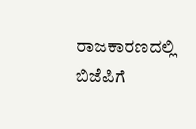ರಾಜಕಾರಣದಲ್ಲಿ ಬಿಜೆಪಿಗೆ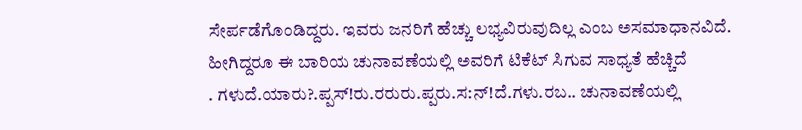ಸೇರ್ಪಡೆಗೊಂಡಿದ್ದರು. ಇವರು ಜನರಿಗೆ ಹೆಚ್ಚು ಲಭ್ಯವಿರುವುದಿಲ್ಲ ಎಂಬ ಅಸಮಾಧಾನವಿದೆ. ಹೀಗಿದ್ದರೂ ಈ ಬಾರಿಯ ಚುನಾವಣೆಯಲ್ಲಿ ಅವರಿಗೆ ಟಿಕೆಟ್ ಸಿಗುವ ಸಾಧ್ಯತೆ ಹೆಚ್ಚಿದೆ
. ಗಳುದೆ.ಯಾರು?.ಪ್ಪಸ್!ರು.ರರುರು.ಪ್ಪರು.ಸ:ನ್!ದೆ.ಗಳು.ರಬ.. ಚುನಾವಣೆಯಲ್ಲಿ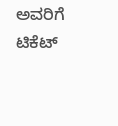ಅವರಿಗೆ ಟಿಕೆಟ್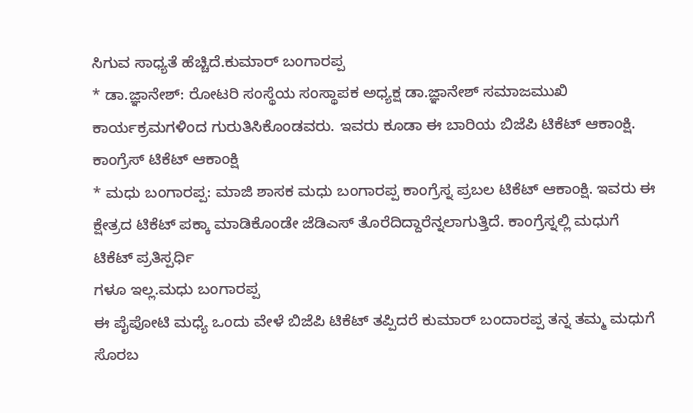ಸಿಗುವ ಸಾಧ್ಯತೆ ಹೆಚ್ಚಿದೆ.ಕುಮಾರ್ ಬಂಗಾರಪ್ಪ
* ಡಾ.ಜ್ಞಾನೇಶ್: ರೋಟರಿ ಸಂಸ್ಥೆಯ ಸಂಸ್ಥಾಪಕ ಅಧ್ಯಕ್ಷ ಡಾ.ಜ್ಞಾನೇಶ್ ಸಮಾಜಮುಖಿ ಕಾರ್ಯಕ್ರಮಗಳಿಂದ ಗುರುತಿಸಿಕೊಂಡವರು. ಇವರು ಕೂಡಾ ಈ ಬಾರಿಯ ಬಿಜೆಪಿ ಟಿಕೆಟ್ ಆಕಾಂಕ್ಷಿ.
ಕಾಂಗ್ರೆಸ್ ಟಿಕೆಟ್ ಆಕಾಂಕ್ಷಿ
* ಮಧು ಬಂಗಾರಪ್ಪ: ಮಾಜಿ ಶಾಸಕ ಮಧು ಬಂಗಾರಪ್ಪ ಕಾಂಗ್ರೆಸ್ನ ಪ್ರಬಲ ಟಿಕೆಟ್ ಆಕಾಂಕ್ಷಿ. ಇವರು ಈ ಕ್ಷೇತ್ರದ ಟಿಕೆಟ್ ಪಕ್ಕಾ ಮಾಡಿಕೊಂಡೇ ಜೆಡಿಎಸ್ ತೊರೆದಿದ್ದಾರೆನ್ನಲಾಗುತ್ತಿದೆ. ಕಾಂಗ್ರೆಸ್ನಲ್ಲಿ ಮಧುಗೆ ಟಿಕೆಟ್ ಪ್ರತಿಸ್ಪರ್ಧಿ
ಗಳೂ ಇಲ್ಲ.ಮಧು ಬಂಗಾರಪ್ಪ
ಈ ಪೈಪೋಟಿ ಮಧ್ಯೆ ಒಂದು ವೇಳೆ ಬಿಜೆಪಿ ಟಿಕೆಟ್ ತಪ್ಪಿದರೆ ಕುಮಾರ್ ಬಂದಾರಪ್ಪ ತನ್ನ ತಮ್ಮ ಮಧುಗೆ ಸೊರಬ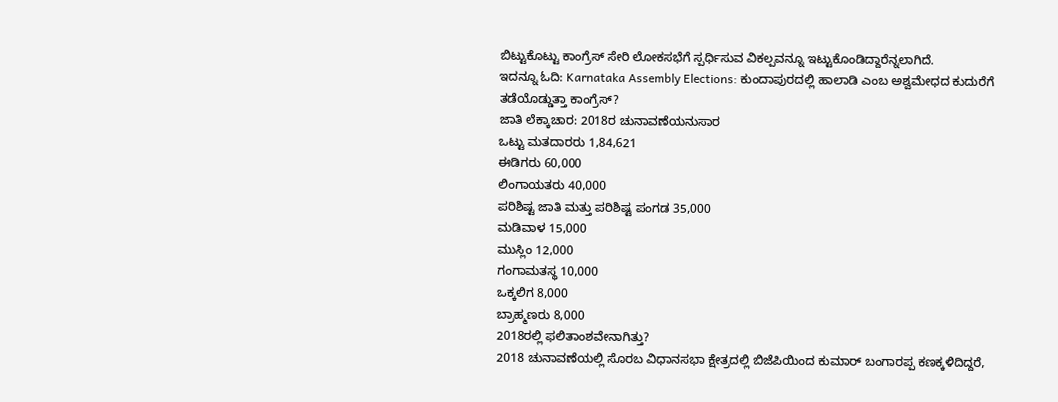ಬಿಟ್ಟುಕೊಟ್ಟು ಕಾಂಗ್ರೆಸ್ ಸೇರಿ ಲೋಕಸಭೆಗೆ ಸ್ಪರ್ಧಿಸುವ ವಿಕಲ್ಪವನ್ನೂ ಇಟ್ಟುಕೊಂಡಿದ್ದಾರೆನ್ನಲಾಗಿದೆ.
ಇದನ್ನೂ ಓದಿ: Karnataka Assembly Elections: ಕುಂದಾಪುರದಲ್ಲಿ ಹಾಲಾಡಿ ಎಂಬ ಅಶ್ವಮೇಧದ ಕುದುರೆಗೆ ತಡೆಯೊಡ್ಡುತ್ತಾ ಕಾಂಗ್ರೆಸ್?
ಜಾತಿ ಲೆಕ್ಕಾಚಾರ: 2018ರ ಚುನಾವಣೆಯನುಸಾರ
ಒಟ್ಟು ಮತದಾರರು 1,84,621
ಈಡಿಗರು 60,000
ಲಿಂಗಾಯತರು 40,000
ಪರಿಶಿಷ್ಟ ಜಾತಿ ಮತ್ತು ಪರಿಶಿಷ್ಟ ಪಂಗಡ 35,000
ಮಡಿವಾಳ 15,000
ಮುಸ್ಲಿಂ 12,000
ಗಂಗಾಮತಸ್ಥ 10,000
ಒಕ್ಕಲಿಗ 8,000
ಬ್ರಾಹ್ಮಣರು 8,000
2018ರಲ್ಲಿ ಫಲಿತಾಂಶವೇನಾಗಿತ್ತು?
2018 ಚುನಾವಣೆಯಲ್ಲಿ ಸೊರಬ ವಿಧಾನಸಭಾ ಕ್ಷೇತ್ರದಲ್ಲಿ ಬಿಜೆಪಿಯಿಂದ ಕುಮಾರ್ ಬಂಗಾರಪ್ಪ ಕಣಕ್ಕಳಿದಿದ್ದರೆ,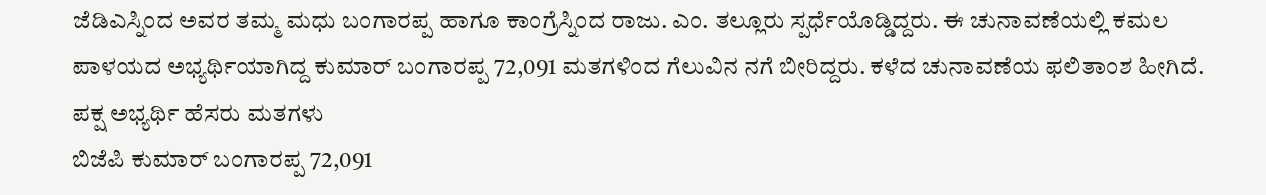ಜೆಡಿಎಸ್ನಿಂದ ಅವರ ತಮ್ಮ ಮಧು ಬಂಗಾರಪ್ಪ ಹಾಗೂ ಕಾಂಗ್ರೆಸ್ನಿಂದ ರಾಜು. ಎಂ. ತಲ್ಲೂರು ಸ್ಪರ್ಧೆಯೊಡ್ಡಿದ್ದರು. ಈ ಚುನಾವಣೆಯಲ್ಲಿ ಕಮಲ ಪಾಳಯದ ಅಭ್ಯರ್ಥಿಯಾಗಿದ್ದ ಕುಮಾರ್ ಬಂಗಾರಪ್ಪ 72,091 ಮತಗಳಿಂದ ಗೆಲುವಿನ ನಗೆ ಬೀರಿದ್ದರು. ಕಳೆದ ಚುನಾವಣೆಯ ಫಲಿತಾಂಶ ಹೀಗಿದೆ.
ಪಕ್ಷ ಅಭ್ಯರ್ಥಿ ಹೆಸರು ಮತಗಳು
ಬಿಜೆಪಿ ಕುಮಾರ್ ಬಂಗಾರಪ್ಪ 72,091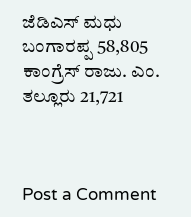ಜೆಡಿಎಸ್ ಮಧು ಬಂಗಾರಪ್ಪ 58,805
ಕಾಂಗ್ರೆಸ್ ರಾಜು. ಎಂ. ತಲ್ಲೂರು 21,721



Post a Comment